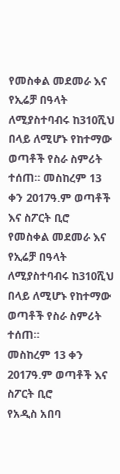የመስቀል መደመራ እና የኢሬቻ በዓላት ለሚያስተባብሩ ከ310ሺህ በላይ ለሚሆኑ የከተማው ወጣቶች የስራ ስምሪት ተሰጠ። መስከረም 13 ቀን 2017ዓ.ም ወጣቶች እና ስፖርት ቢሮ
የመስቀል መደመራ እና የኢሬቻ በዓላት ለሚያስተባብሩ ከ310ሺህ በላይ ለሚሆኑ የከተማው ወጣቶች የስራ ስምሪት ተሰጠ።
መስከረም 13 ቀን 2017ዓ.ም ወጣቶች እና ስፖርት ቢሮ
የአዲስ አበባ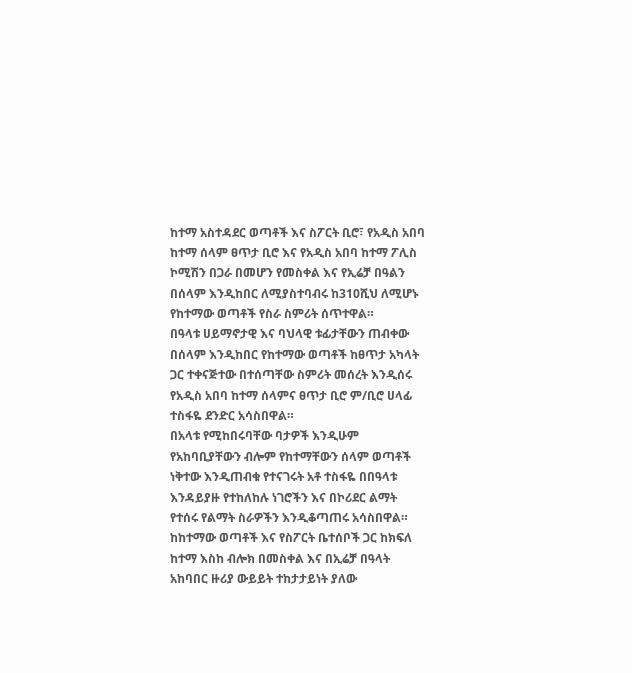ከተማ አስተዳደር ወጣቶች እና ስፖርት ቢሮ፣ የአዲስ አበባ ከተማ ሰላም ፀጥታ ቢሮ እና የአዲስ አበባ ከተማ ፖሊስ ኮሚሽን በጋራ በመሆን የመስቀል እና የኢሬቻ በዓልን በሰላም እንዲከበር ለሚያስተባብሩ ከ310ሺህ ለሚሆኑ የከተማው ወጣቶች የስራ ስምሪት ሰጥተዋል።
በዓላቱ ሀይማኖታዊ እና ባህላዊ ቱፊታቸውን ጠብቀው በሰላም እንዲከበር የከተማው ወጣቶች ከፀጥታ አካላት ጋር ተቀናጅተው በተሰጣቸው ስምሪት መሰረት እንዲሰሩ የአዲስ አበባ ከተማ ሰላምና ፀጥታ ቢሮ ም/ቢሮ ሀላፊ ተስፋዬ ደንድር አሳስበዋል።
በአላቱ የሚከበሩባቸው ባታዎች እንዲሁም የአከባቢያቸውን ብሎም የከተማቸውን ሰላም ወጣቶች ነቅተው እንዲጠብቁ የተናገሩት አቶ ተስፋዬ በበዓላቱ እንዳይያዙ የተከለከሉ ነገሮችን እና በኮሪደር ልማት የተሰሩ የልማት ስራዎችን እንዲቆጣጠሩ አሳስበዋል።
ከከተማው ወጣቶች እና የስፖርት ቤተሰቦች ጋር ከክፍለ ከተማ እስከ ብሎክ በመስቀል እና በኢሬቻ በዓላት አከባበር ዙሪያ ውይይት ተከታታይነት ያለው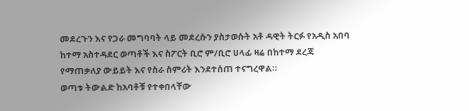መደረጉን እና የጋራ መግባባት ላይ መደረሱን ያስታወሱት አቶ ዳዊት ትርፉ የአዲስ አበባ ከተማ አስተዳደር ወጣቶች እና ስፖርት ቢሮ ም/ቢሮ ሀላፊ ዛሬ በከተማ ደረጃ የማጠቃለያ ውይይት እና የስራ ስምሪት እንደተሰጠ ተናግረዋል።
ወጣቱ ትውልድ ከአባቶቹ የተቀበላቸው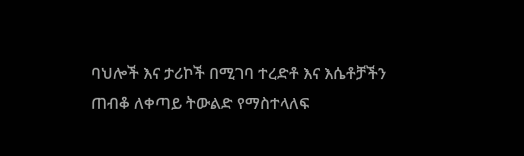ባህሎች እና ታሪኮች በሚገባ ተረድቶ እና እሴቶቻችን ጠብቆ ለቀጣይ ትውልድ የማስተላለፍ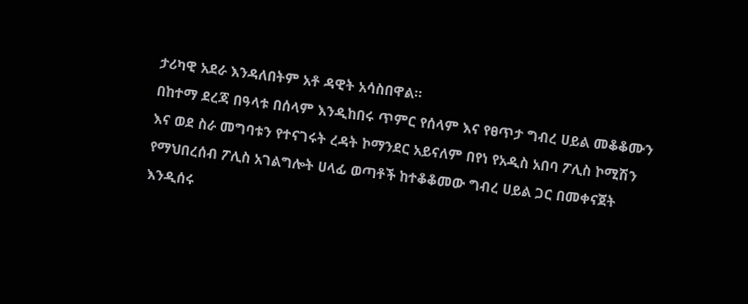ታሪካዊ አደራ እንዳለበትም አቶ ዳዊት አሳስበዋል።
በከተማ ደረጃ በዓላቱ በሰላም እንዲከበሩ ጥምር የሰላም እና የፀጥታ ግብረ ሀይል መቆቆሙን እና ወደ ስራ መግባቱን የተናገሩት ረዳት ኮማንደር አይናለም በየነ የአዲስ አበባ ፖሊስ ኮሚሽን የማህበረሰብ ፖሊስ አገልግሎት ሀላፊ ወጣቶች ከተቆቆመው ግብረ ሀይል ጋር በመቀናጀት እንዲሰሩ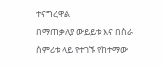ተናግረዋል
በማጠቃለያ ውይይቱ እና በስራ ስምሪቱ ላይ የተገኙ የከተማው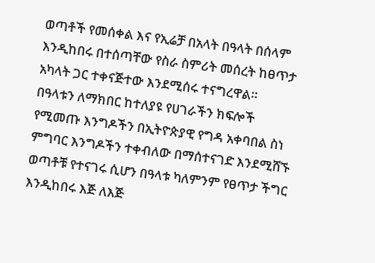ወጣቶች የመሰቀል እና የኢሬቻ በአላት በዓላት በሰላም እንዲከበሩ በተሰጣቸው የስራ ስምሪት መሰረት ከፀጥታ አካላት ጋር ተቀናጅተው እንደሚሰሩ ተናግረዋል።
በዓላቱን ለማክበር ከተለያዩ የሀገራችን ክፍሎች የሚመጡ እንግዶችን በኢትዮጵያዊ የግዳ አቀባበል ስነ ምግባር እንግዶችን ተቀብለው በማሰተናገድ እንደሚሸኙ ወጣቶቹ የተናገሩ ሲሆን በዓላቱ ካለምንም የፀጥታ ችግር እንዲከበሩ እጅ ለእጅ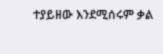ተያይዘው እንደሚሰሩም ቃል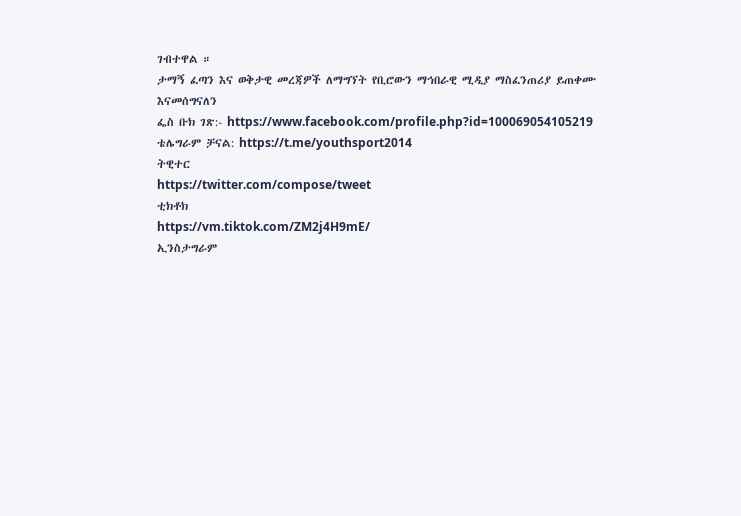ገብተዋል ።
ታማኝ ፈጣን እና ወቅታዊ መረጃዎች ለማግኘት የቢሮውን ማኅበራዊ ሚዲያ ማስፈንጠሪያ ይጠቀሙ እናመሰግናለን
ፌስ ቡክ ገጽ:- https://www.facebook.com/profile.php?id=100069054105219
ቴሌግራም ቻናል: https://t.me/youthsport2014
ትዊተር
https://twitter.com/compose/tweet
ቲክቶክ
https://vm.tiktok.com/ZM2j4H9mE/
ኢንስታግራም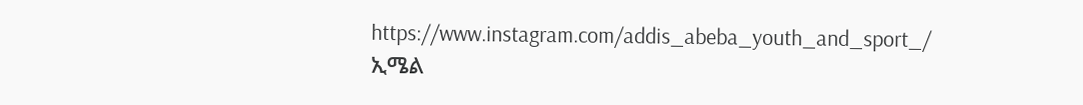https://www.instagram.com/addis_abeba_youth_and_sport_/
ኢሜል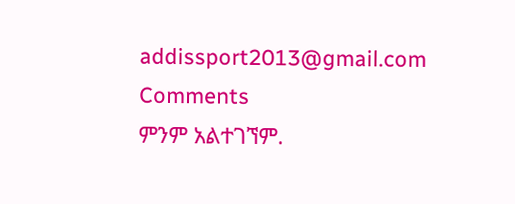addissport2013@gmail.com
Comments
ምንም አልተገኘም.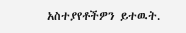አስተያየቶችዎን ይተዉት.